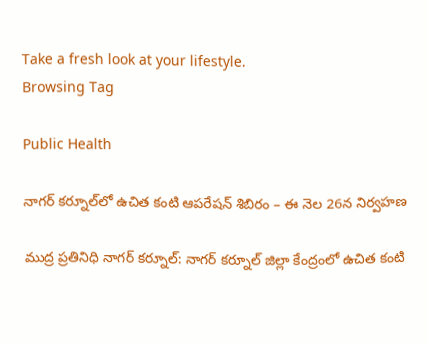Take a fresh look at your lifestyle.
Browsing Tag

Public Health

నాగర్ కర్నూల్‌లో ఉచిత కంటి ఆపరేషన్ శిబిరం – ఈ నెల 26న నిర్వహణ

ముద్ర ప్రతినిధి నాగర్ కర్నూల్: నాగర్ కర్నూల్ జిల్లా కేంద్రంలో ఉచిత కంటి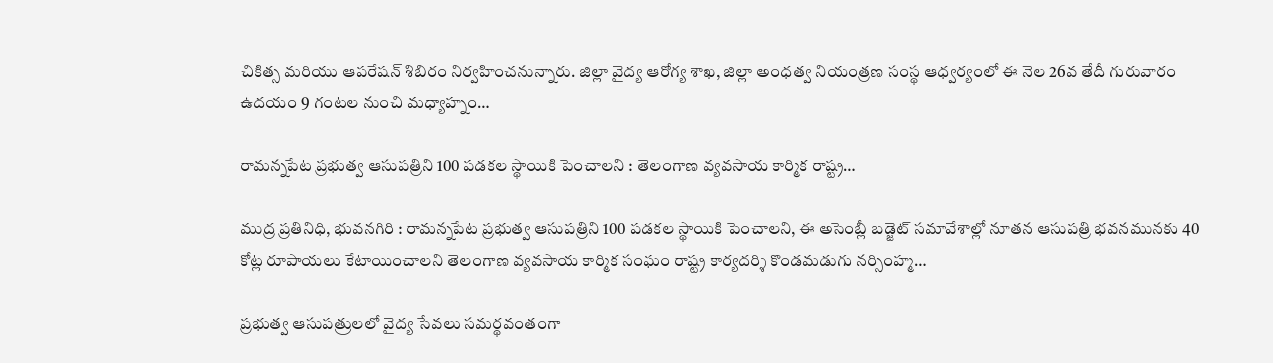చికిత్స మరియు ఆపరేషన్ శిబిరం నిర్వహించనున్నారు. జిల్లా వైద్య ఆరోగ్య శాఖ, జిల్లా అంధత్వ నియంత్రణ సంస్థ ఆధ్వర్యంలో ఈ నెల 26వ తేదీ గురువారం ఉదయం 9 గంటల నుంచి మధ్యాహ్నం…

రామన్నపేట ప్రభుత్వ ఆసుపత్రిని 100 పడకల స్థాయికి పెంచాలని : తెలంగాణ వ్యవసాయ కార్మిక రాష్ట్ర…

ముద్ర ప్రతినిధి, భువనగిరి : రామన్నపేట ప్రభుత్వ ఆసుపత్రిని 100 పడకల స్థాయికి పెంచాలని, ఈ అసెంబ్లీ బడ్జెట్ సమావేశాల్లో నూతన ఆసుపత్రి భవనమునకు 40 కోట్ల రూపాయలు కేటాయించాలని తెలంగాణ వ్యవసాయ కార్మిక సంఘం రాష్ట్ర కార్యదర్శి కొండమడుగు నర్సింహ్మ…

ప్రభుత్వ ఆసుపత్రులలో వైద్య సేవలు సమర్థవంతంగా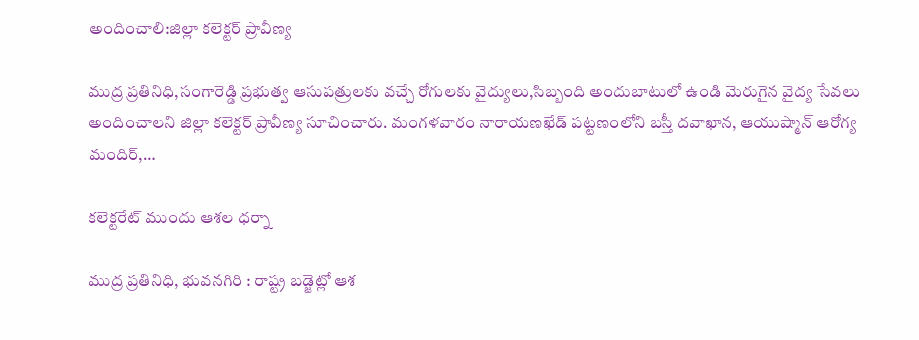అందించాలి:జిల్లా కలెక్టర్ ప్రావీణ్య

ముద్ర ప్రతినిధి,సంగారెడ్డి ప్రభుత్వ ఆసుపత్రులకు వచ్చే రోగులకు వైద్యులు,సిబ్బంది అందుబాటులో ఉండి మెరుగైన వైద్య సేవలు అందించాలని జిల్లా కలెక్టర్ ప్రావీణ్య సూచించారు. మంగళవారం నారాయణఖేడ్ పట్టణంలోని బస్తీ దవాఖాన, ఆయుష్మాన్ ఆరోగ్య మందిర్,…

కలెక్టరేట్ ముందు ఆశల ధర్నా

ముద్ర ప్రతినిధి, భువనగిరి : రాష్ట్ర బడ్జెట్లో ఆశ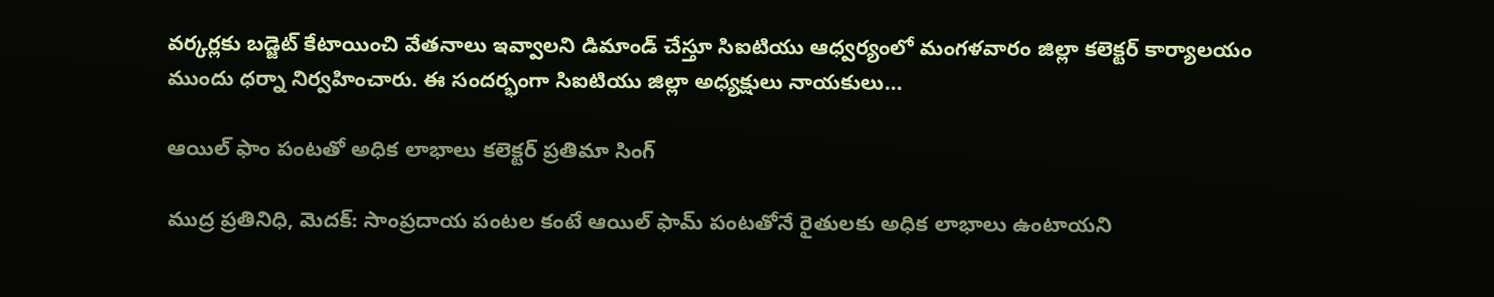వర్కర్లకు బడ్జెట్ కేటాయించి వేతనాలు ఇవ్వాలని డిమాండ్ చేస్తూ సిఐటియు ఆధ్వర్యంలో మంగళవారం జిల్లా కలెక్టర్ కార్యాలయం ముందు ధర్నా నిర్వహించారు. ఈ సందర్భంగా సిఐటియు జిల్లా అధ్యక్షులు నాయకులు…

ఆయిల్ ఫాం పంటతో అధిక లాభాలు కలెక్టర్ ప్రతిమా సింగ్

ముద్ర ప్రతినిధి, మెదక్: సాంప్రదాయ పంటల కంటే ఆయిల్ ఫామ్ పంటతోనే రైతులకు అధిక లాభాలు ఉంటాయని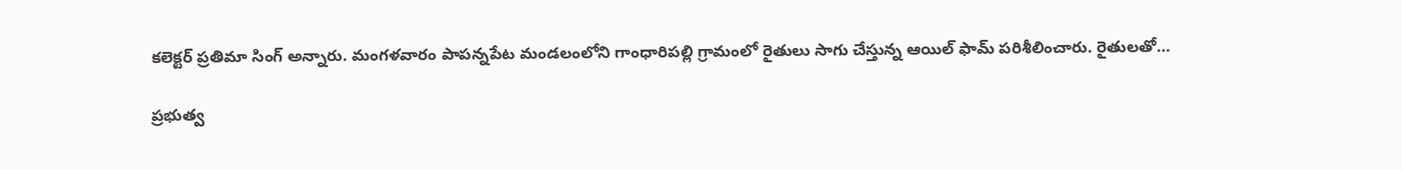కలెక్టర్ ప్రతిమా సింగ్ అన్నారు. మంగళవారం పాపన్నపేట మండలంలోని గాంధారిపల్లి గ్రామంలో రైతులు సాగు చేస్తున్న ఆయిల్ ఫామ్ పరిశీలించారు. రైతులతో…

ప్రభుత్వ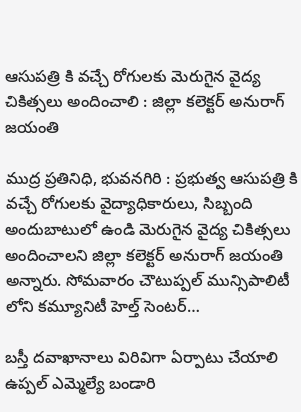ఆసుపత్రి కి వచ్చే రోగులకు మెరుగైన వైద్య చికిత్సలు అందించాలి : జిల్లా కలెక్టర్ అనురాగ్ జయంతి

ముద్ర ప్రతినిధి, భువనగిరి : ప్రభుత్వ ఆసుపత్రి కి వచ్చే రోగులకు వైద్యాధికారులు, సిబ్బంది అందుబాటులో ఉండి మెరుగైన వైద్య చికిత్సలు అందించాలని జిల్లా కలెక్టర్ అనురాగ్ జయంతి అన్నారు. సోమవారం చౌటుప్పల్ మున్సిపాలిటీ లోని కమ్యూనిటీ హెల్త్ సెంటర్…

బస్తీ దవాఖానాలు విరివిగా ఏర్పాటు చేయాలి ఉప్పల్ ఎమ్మెల్యే బండారి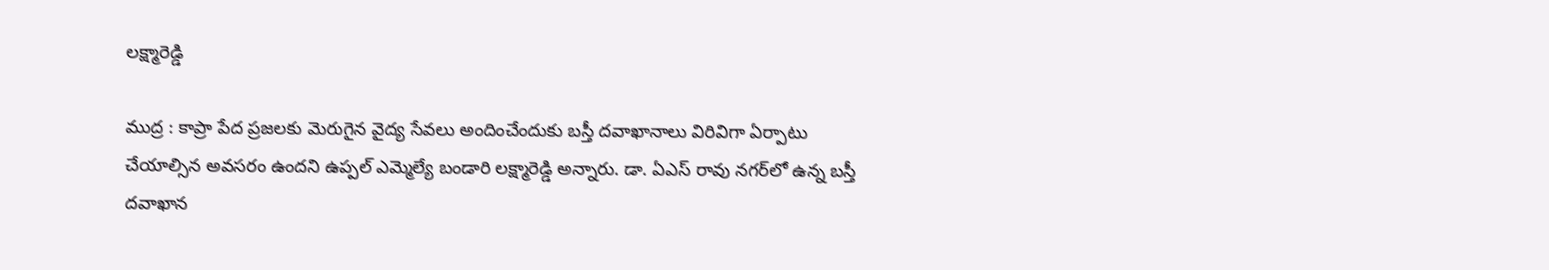లక్ష్మారెడ్డి

ముద్ర : కాప్రా పేద ప్రజలకు మెరుగైన వైద్య సేవలు అందించేందుకు బస్తీ దవాఖానాలు విరివిగా ఏర్పాటు చేయాల్సిన అవసరం ఉందని ఉప్పల్ ఎమ్మెల్యే బండారి లక్ష్మారెడ్డి అన్నారు. డా. ఏఎస్ రావు నగర్‌లో ఉన్న బస్తీ దవాఖాన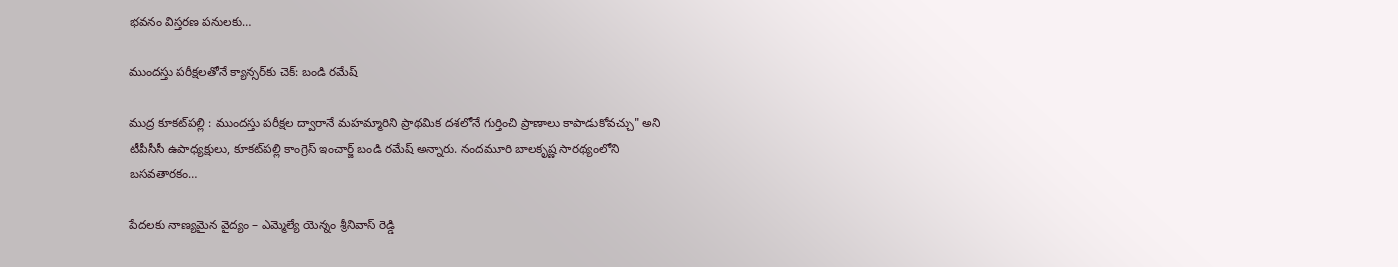భవనం విస్తరణ పనులకు…

ముందస్తు పరీక్షలతోనే క్యాన్సర్‌కు చెక్: బండి రమేష్

ముద్ర కూకట్‌పల్లి : ముందస్తు పరీక్షల ద్వారానే మహమ్మారిని ప్రాథమిక దశలోనే గుర్తించి ప్రాణాలు కాపాడుకోవచ్చు" అని టీపీసీసీ ఉపాధ్యక్షులు, కూకట్‌పల్లి కాంగ్రెస్ ఇంచార్జ్ బండి రమేష్ అన్నారు. నందమూరి బాలకృష్ణ సారథ్యంలోని బసవతారకం…

పేదలకు నాణ్యమైన వైద్యం – ఎమ్మెల్యే యెన్నం శ్రీనివాస్ రెడ్డి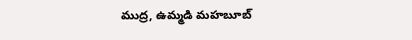ముద్ర, ఉమ్మడి మహబూబ్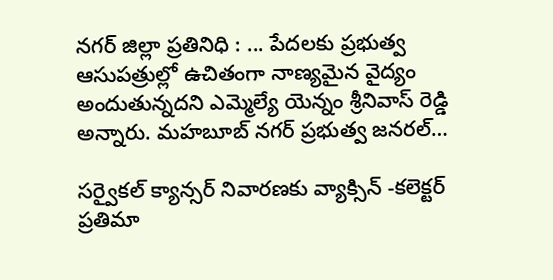నగర్ జిల్లా ప్రతినిధి : ... పేదలకు ప్రభుత్వ ఆసుపత్రుల్లో ఉచితంగా నాణ్యమైన వైద్యం అందుతున్నదని ఎమ్మెల్యే యెన్నం శ్రీనివాస్ రెడ్డి అన్నారు. మహబూబ్ నగర్ ప్రభుత్వ జనరల్…

సర్వైకల్ క్యాన్సర్ నివారణకు వ్యాక్సిన్ -కలెక్టర్ ప్రతిమా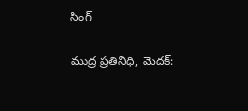సింగ్

ముద్ర ప్రతినిధి, మెదక్: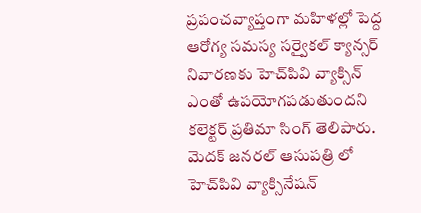ప్రపంచవ్యాప్తంగా మహిళల్లో పెద్ద ఆరోగ్య సమస్య సర్వైకల్ క్యాన్సర్ నివారణకు హెచ్‌పివి వ్యాక్సిన్ ఎంతో ఉపయోగపడుతుందని కలెక్టర్ ప్రతిమా సింగ్ తెలిపారు. మెదక్ జనరల్ ఆసుపత్రి లో హెచ్‌పివి వ్యాక్సినేషన్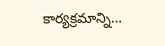కార్యక్రమాన్ని…